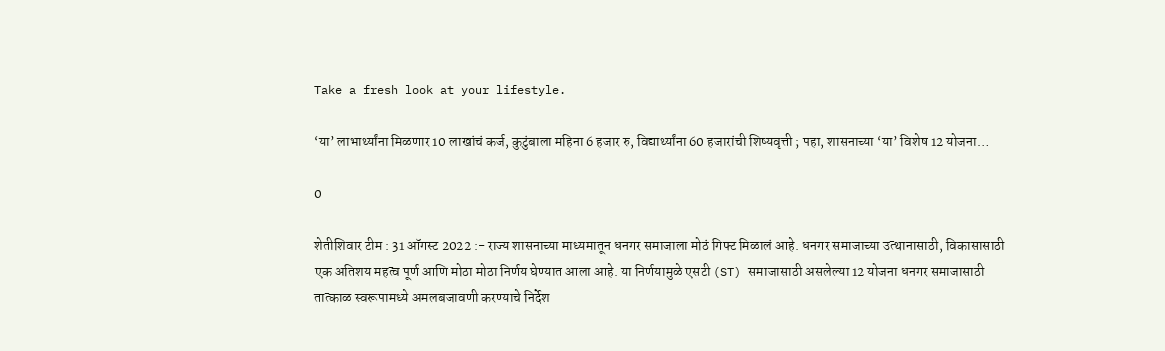Take a fresh look at your lifestyle.

‘या’ लाभार्थ्यांना मिळणार 10 लाखांचं कर्ज, कुटुंबाला महिना 6 हजार रु, विद्यार्थ्यांना 60 हजारांची शिष्यवृत्ती ; पहा, शासनाच्या ‘या’ विशेष 12 योजना…

0

शेतीशिवार टीम : 31 ऑगस्ट 2022 :- राज्य शासनाच्या माध्यमातून धनगर समाजाला मोठं गिफ्ट मिळालं आहे. धनगर समाजाच्या उत्थानासाठी, विकासासाठी एक अतिशय महत्व पूर्ण आणि मोठा मोठा निर्णय घेण्यात आला आहे. या निर्णयामुळे एसटी (ST) समाजासाठी असलेल्या 12 योजना धनगर समाजासाठी तात्काळ स्वरूपामध्ये अमलबजावणी करण्याचे निर्देश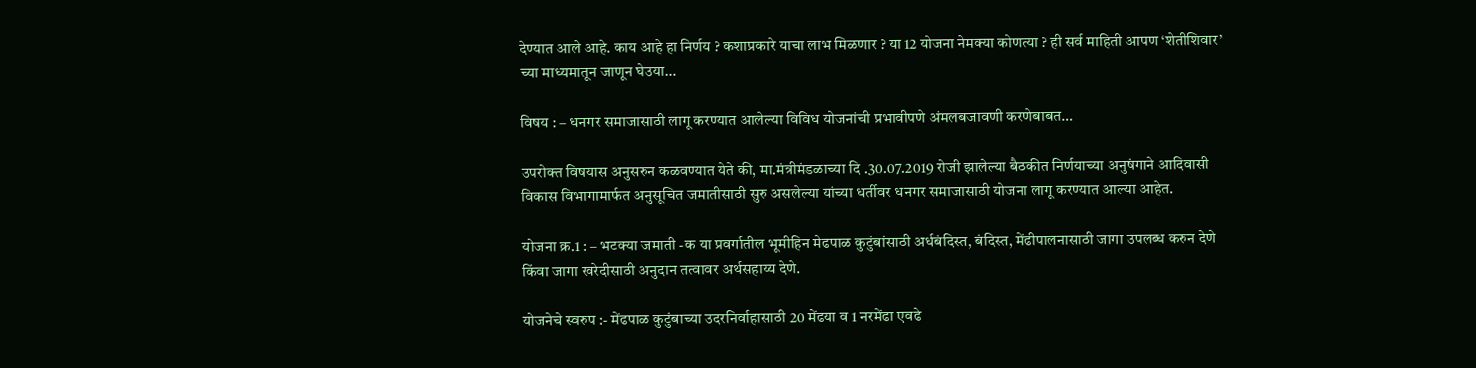देण्यात आले आहे. काय आहे हा निर्णय ? कशाप्रकारे याचा लाभ मिळणार ? या 12 योजना नेमक्या कोणत्या ? ही सर्व माहिती आपण ‘शेतीशिवार’ च्या माध्यमातून जाणून घेउया…

विषय : – धनगर समाजासाठी लागू करण्यात आलेल्या विविध योजनांची प्रभावीपणे अंमलबजावणी करणेबाबत…

उपरोक्त विषयास अनुसरुन कळवण्यात येते की, मा.मंत्रीमंडळाच्या दि .30.07.2019 रोजी झालेल्या बैठकीत निर्णयाच्या अनुषंगाने आदिवासी विकास विभागामार्फत अनुसूचित जमातीसाठी सुरु असलेल्या यांच्या धर्तीवर धनगर समाजासाठी योजना लागू करण्यात आल्या आहेत.

योजना क्र.1 : – भटक्या जमाती -क या प्रवर्गातील भूमीहिन मेढपाळ कुटुंबांसाठी अर्धबंदिस्त, बंदिस्त, मेंढीपालनासाठी जागा उपलब्ध करुन देणे किंवा जागा खरेदीसाठी अनुदान तत्वावर अर्थसहाय्य देणे.

योजनेचे स्वरुप :- मेंढपाळ कुटुंबाच्या उदरनिर्वाहासाठी 20 मेंढया व 1 नरमेंढा एवढे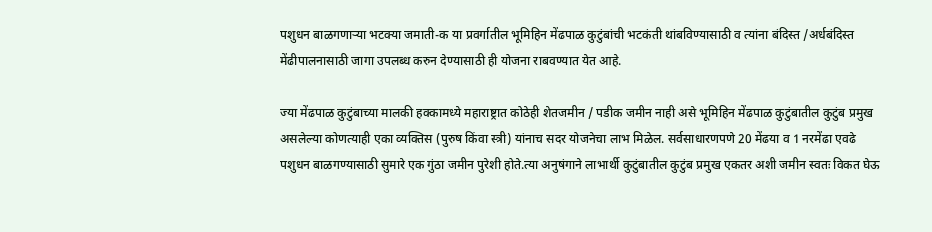पशुधन बाळगणाऱ्या भटक्या जमाती-क या प्रवर्गातील भूमिहिन मेंढपाळ कुटुंबांची भटकंती थांबविण्यासाठी व त्यांना बंदिस्त /अर्धबंदिस्त मेंढीपालनासाठी जागा उपलब्ध करुन देण्यासाठी ही योजना राबवण्यात येत आहे.

ज्या मेंढपाळ कुटुंबाच्या मालकी हक्कामध्ये महाराष्ट्रात कोठेही शेतजमीन / पडीक जमीन नाही असे भूमिहिन मेंढपाळ कुटुंबातील कुटुंब प्रमुख असलेल्या कोणत्याही एका व्यक्तिस (पुरुष किंवा स्त्री) यांनाच सदर योजनेचा लाभ मिळेल. सर्वसाधारणपणे 20 मेंढया व 1 नरमेंढा एवढे पशुधन बाळगण्यासाठी सुमारे एक गुंठा जमीन पुरेशी होते.त्या अनुषंगाने लाभार्थी कुटुंबातील कुटुंब प्रमुख एकतर अशी जमीन स्वतः विकत घेऊ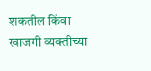शकतील किंवा खाजगी व्यक्तीच्या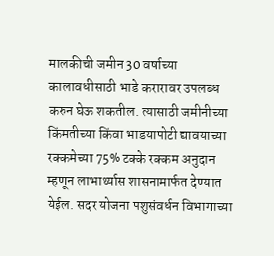मालकीची जमीन 30 वर्षाच्या कालावधीसाठी भाडे करारावर उपलब्ध करुन घेऊ शकतील. त्यासाठी जमीनीच्या किंमतीच्या किंवा भाडयापोटी द्यावयाच्या रक्कमेच्या 75% टक्के रक्कम अनुदान म्हणून लाभार्थ्यास शासनामार्फत देण्यात येईल. सदर योजना पशुसंवर्धन विभागाच्या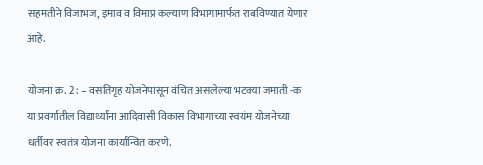सहमतीने विजाभज, इमाव व विमाप्र कल्याण विभागामार्फत राबविण्यात येणार आहे.

योजना क्र. 2 : – वसतिगृह योजनेपासून वंचित असलेल्या भटक्या जमाती -क या प्रवर्गातील विद्यार्थ्यांना आदिवासी विकास विभागाच्या स्वयंम योजनेच्या धर्तीवर स्वतंत्र योजना कार्यान्वित करणे.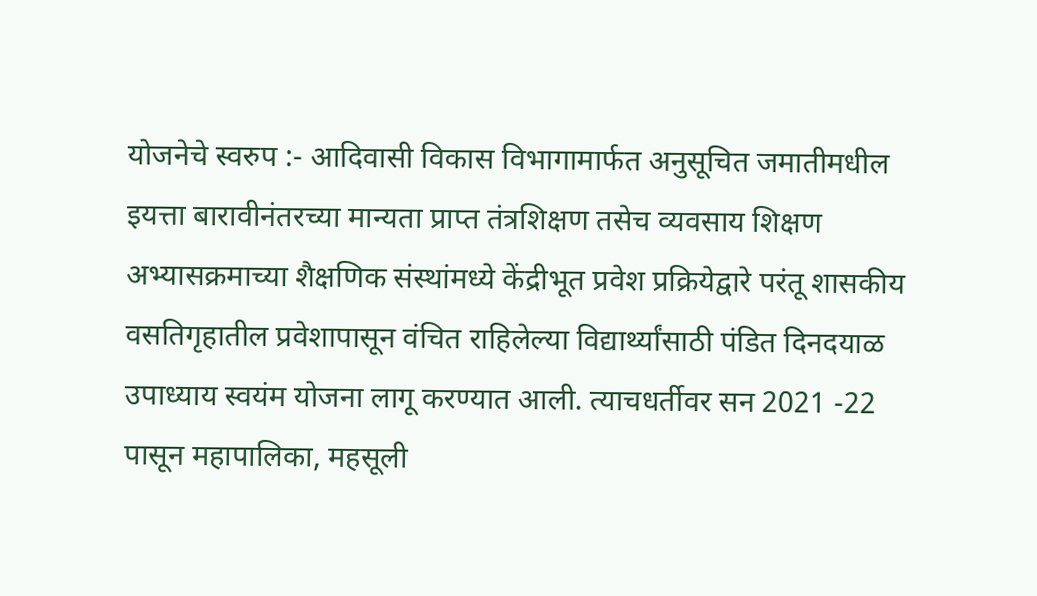योजनेचे स्वरुप :- आदिवासी विकास विभागामार्फत अनुसूचित जमातीमधील इयत्ता बारावीनंतरच्या मान्यता प्राप्त तंत्रशिक्षण तसेच व्यवसाय शिक्षण अभ्यासक्रमाच्या शैक्षणिक संस्थांमध्ये केंद्रीभूत प्रवेश प्रक्रियेद्वारे परंतू शासकीय वसतिगृहातील प्रवेशापासून वंचित राहिलेल्या विद्यार्थ्यांसाठी पंडित दिनदयाळ उपाध्याय स्वयंम योजना लागू करण्यात आली. त्याचधर्तीवर सन 2021 -22 पासून महापालिका, महसूली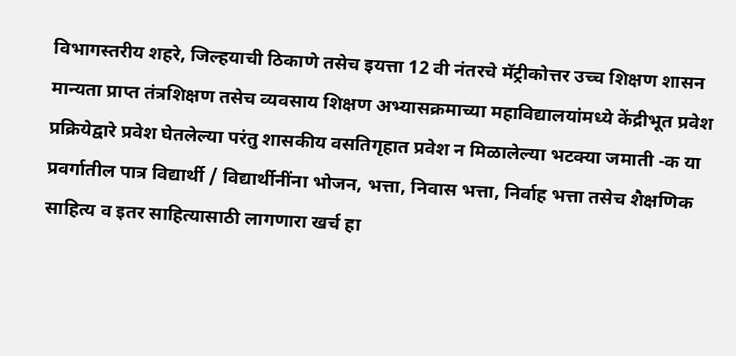विभागस्तरीय शहरे, जिल्हयाची ठिकाणे तसेच इयत्ता 12 वी नंतरचे मॅट्रीकोत्तर उच्च शिक्षण शासन मान्यता प्राप्त तंत्रशिक्षण तसेच व्यवसाय शिक्षण अभ्यासक्रमाच्या महाविद्यालयांमध्ये केंद्रीभूत प्रवेश प्रक्रियेद्वारे प्रवेश घेतलेल्या परंतु शासकीय वसतिगृहात प्रवेश न मिळालेल्या भटक्या जमाती -क या प्रवर्गातील पात्र विद्यार्थी / विद्यार्थीनींना भोजन, भत्ता, निवास भत्ता, निर्वाह भत्ता तसेच शैक्षणिक साहित्य व इतर साहित्यासाठी लागणारा खर्च हा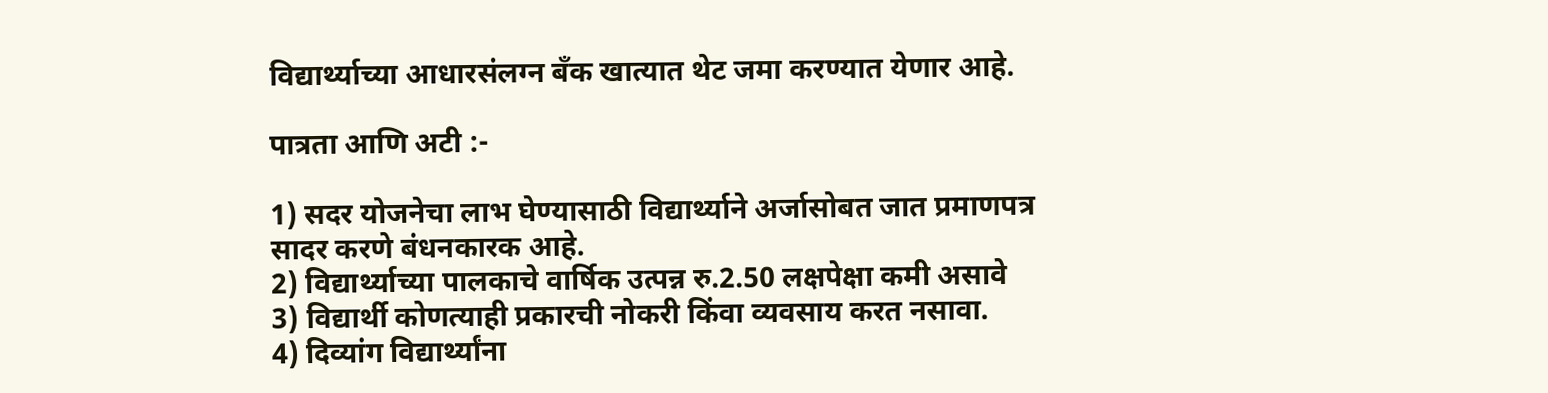विद्यार्थ्याच्या आधारसंलग्न बँक खात्यात थेट जमा करण्यात येणार आहे.

पात्रता आणि अटी :-

1) सदर योजनेचा लाभ घेण्यासाठी विद्यार्थ्याने अर्जासोबत जात प्रमाणपत्र सादर करणे बंधनकारक आहे.
2) विद्यार्थ्याच्या पालकाचे वार्षिक उत्पन्न रु.2.50 लक्षपेक्षा कमी असावे
3) विद्यार्थी कोणत्याही प्रकारची नोकरी किंवा व्यवसाय करत नसावा.
4) दिव्यांग विद्यार्थ्यांना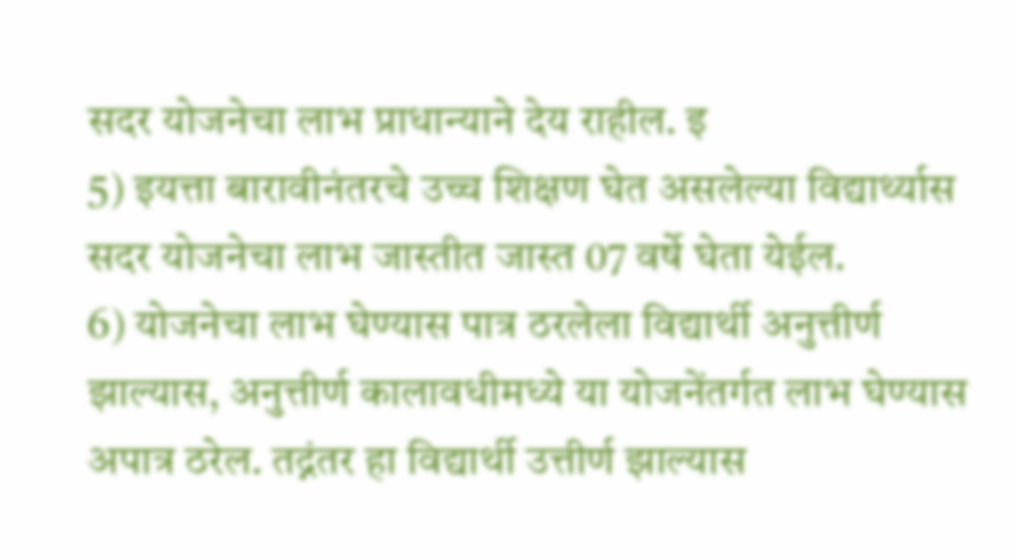सदर योजनेचा लाभ प्राधान्याने देय राहील. इ
5) इयत्ता बारावीनंतरचे उच्च शिक्षण घेत असलेल्या विद्यार्थ्यास सदर योजनेचा लाभ जास्तीत जास्त 07 वर्षे घेता येईल.
6) योजनेचा लाभ घेण्यास पात्र ठरलेला विद्यार्थी अनुत्तीर्ण झाल्यास, अनुत्तीर्ण कालावधीमध्ये या योजनेंतर्गत लाभ घेण्यास अपात्र ठरेल. तद्नंतर हा विद्यार्थी उत्तीर्ण झाल्यास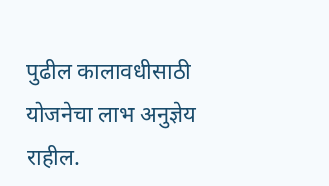पुढील कालावधीसाठी योजनेचा लाभ अनुज्ञेय राहील.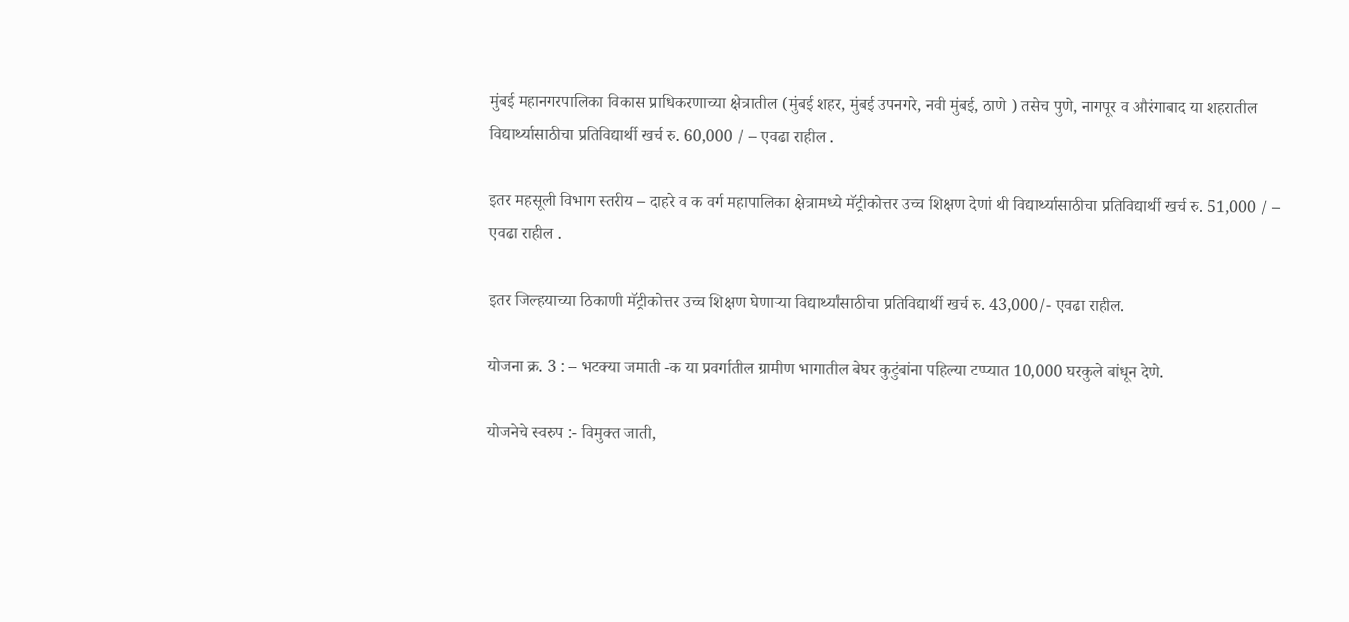मुंबई महानगरपालिका विकास प्राधिकरणाच्या क्षेत्रातील (मुंबई शहर, मुंबई उपनगरे, नवी मुंबई, ठाणे ) तसेच पुणे, नागपूर व औरंगाबाद या शहरातील विद्यार्थ्यासाठीचा प्रतिविद्यार्थी खर्च रु. 60,000 / – एवढा राहील .

इतर महसूली विभाग स्तरीय – दाहरे व क वर्ग महापालिका क्षेत्रामध्ये मॅट्रीकोत्तर उच्च शिक्षण देणां थी विद्यार्थ्यासाठीचा प्रतिविद्यार्थी खर्च रु. 51,000 / – एवढा राहील .

इतर जिल्हयाच्या ठिकाणी मॅट्रीकोत्तर उच्च शिक्षण घेणाऱ्या विद्यार्थ्यांसाठीचा प्रतिविद्यार्थी खर्च रु. 43,000/- एवढा राहील.

योजना क्र. 3 : – भटक्या जमाती -क या प्रवर्गातील ग्रामीण भागातील बेघर कुटुंबांना पहिल्या टप्प्यात 10,000 घरकुले बांधून देणे.

योजनेचे स्वरुप :- विमुक्त जाती,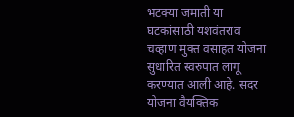भटक्या जमाती या घटकांसाठी यशवंतराव चव्हाण मुक्त वसाहत योजना सुधारित स्वरुपात लागू करण्यात आली आहे. सदर योजना वैयक्तिक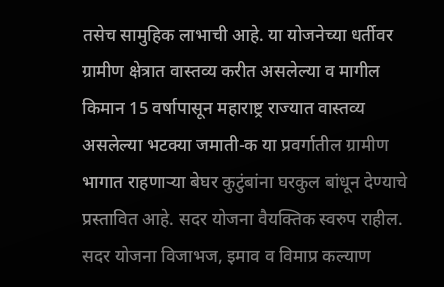तसेच सामुहिक लाभाची आहे. या योजनेच्या धर्तीवर ग्रामीण क्षेत्रात वास्तव्य करीत असलेल्या व मागील किमान 15 वर्षापासून महाराष्ट्र राज्यात वास्तव्य असलेल्या भटक्या जमाती-क या प्रवर्गातील ग्रामीण भागात राहणाऱ्या बेघर कुटुंबांना घरकुल बांधून देण्याचे प्रस्तावित आहे. सदर योजना वैयक्तिक स्वरुप राहील. सदर योजना विजाभज, इमाव व विमाप्र कल्याण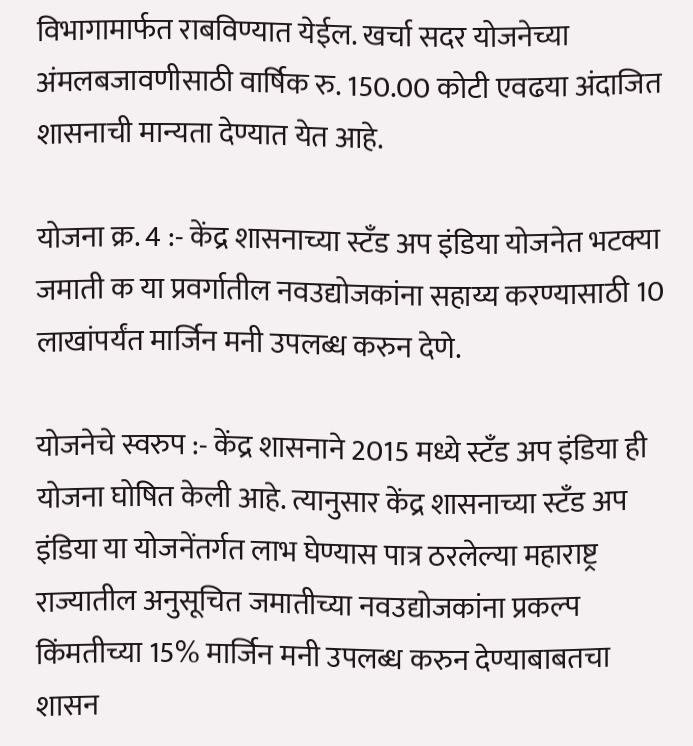विभागामार्फत राबविण्यात येईल. खर्चा सदर योजनेच्या अंमलबजावणीसाठी वार्षिक रु. 150.00 कोटी एवढया अंदाजित शासनाची मान्यता देण्यात येत आहे.

योजना क्र. 4 :- केंद्र शासनाच्या स्टँड अप इंडिया योजनेत भटक्या जमाती क या प्रवर्गातील नवउद्योजकांना सहाय्य करण्यासाठी 10 लाखांपर्यंत मार्जिन मनी उपलब्ध करुन देणे.

योजनेचे स्वरुप :- केंद्र शासनाने 2015 मध्ये स्टँड अप इंडिया ही योजना घोषित केली आहे. त्यानुसार केंद्र शासनाच्या स्टँड अप इंडिया या योजनेंतर्गत लाभ घेण्यास पात्र ठरलेल्या महाराष्ट्र राज्यातील अनुसूचित जमातीच्या नवउद्योजकांना प्रकल्प किंमतीच्या 15% मार्जिन मनी उपलब्ध करुन देण्याबाबतचा शासन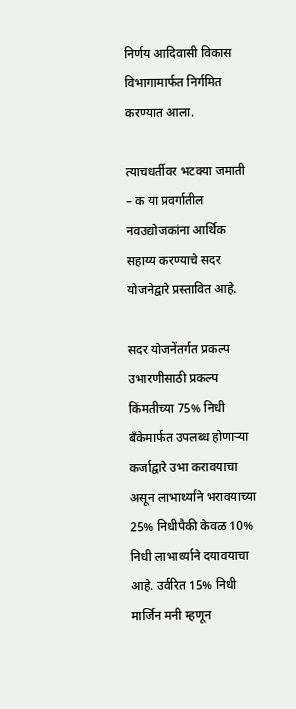निर्णय आदिवासी विकास विभागामार्फत निर्गमित करण्यात आला.

त्याचधर्तीवर भटक्या जमाती – क या प्रवर्गातील नवउद्योजकांना आर्थिक सहाय्य करण्याचे सदर योजनेद्वारे प्रस्तावित आहे.

सदर योजनेंतर्गत प्रकल्प उभारणीसाठी प्रकल्प किंमतीच्या 75% निधी बँकेमार्फत उपलब्ध होणाऱ्या कर्जाद्वारे उभा करावयाचा असून लाभार्थ्यांने भरावयाच्या 25% निधीपैकी केवळ 10% निधी लाभार्थ्याने दयावयाचा आहे. उर्वरित 15% निधी मार्जिन मनी म्हणून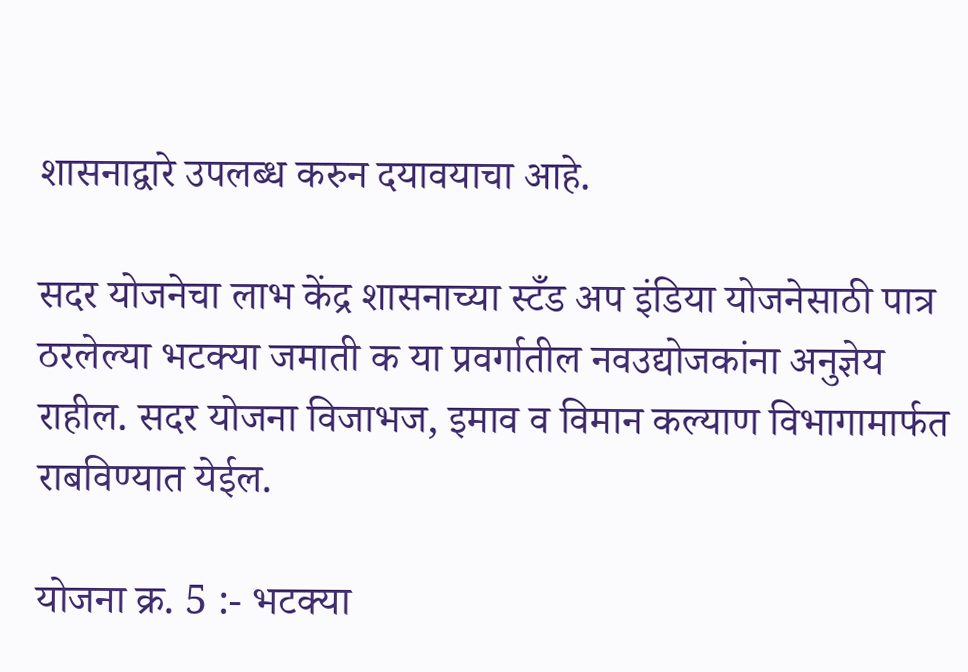शासनाद्वारे उपलब्ध करुन दयावयाचा आहे.

सदर योजनेचा लाभ केंद्र शासनाच्या स्टँड अप इंडिया योजनेसाठी पात्र ठरलेल्या भटक्या जमाती क या प्रवर्गातील नवउद्योजकांना अनुज्ञेय राहील. सदर योजना विजाभज, इमाव व विमान कल्याण विभागामार्फत राबविण्यात येईल.

योजना क्र. 5 :- भटक्या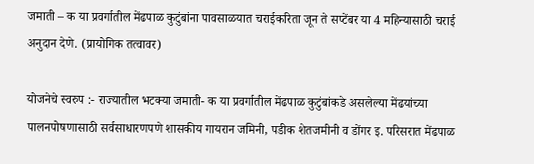जमाती – क या प्रवर्गातील मेंढपाळ कुटुंबांना पावसाळयात चराईकरिता जून ते सप्टेंबर या 4 महिन्यासाठी चराई अनुदान देणे. (प्रायोगिक तत्वावर)

योजनेचे स्वरुप :- राज्यातील भटक्या जमाती- क या प्रवर्गातील मेंढपाळ कुटुंबांकडे असलेल्या मेंढयांच्या पालनपोषणासाठी सर्वसाधारणपणे शासकीय गायरान जमिनी, पडीक शेतजमीनी व डोंगर इ. परिसरात मेंढपाळ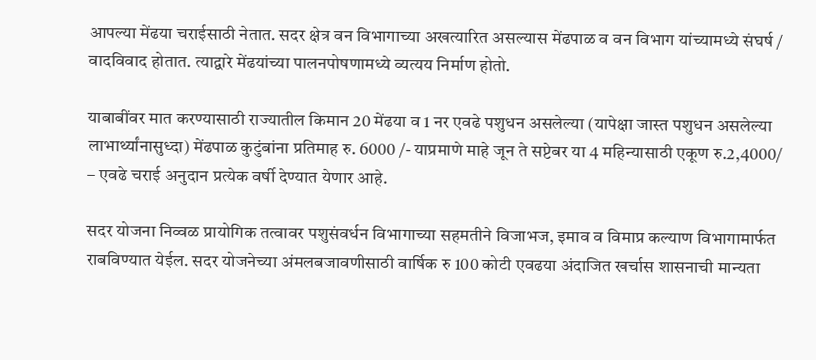आपल्या मेंढया चराईसाठी नेतात. सदर क्षेत्र वन विभागाच्या अखत्यारित असल्यास मेंढपाळ व वन विभाग यांच्यामध्ये संघर्ष / वादविवाद होतात. त्याद्वारे मेंढयांच्या पालनपोषणामध्ये व्यत्यय निर्माण होतो.

याबाबींवर मात करण्यासाठी राज्यातील किमान 20 मेंढया व 1 नर एवढे पशुधन असलेल्या (यापेक्षा जास्त पशुधन असलेल्या लाभार्थ्यांनासुध्दा) मेंढपाळ कुटुंबांना प्रतिमाह रु. 6000 /- याप्रमाणे माहे जून ते सप्टेबर या 4 महिन्यासाठी एकूण रु.2,4000/ – एवढे चराई अनुदान प्रत्येक वर्षी देण्यात येणार आहे.

सदर योजना निव्वळ प्रायोगिक तत्वावर पशुसंवर्धन विभागाच्या सहमतीने विजाभज, इमाव व विमाप्र कल्याण विभागामार्फत राबविण्यात येईल. सदर योजनेच्या अंमलबजावणीसाठी वार्षिक रु 100 कोटी एवढया अंदाजित खर्चास शासनाची मान्यता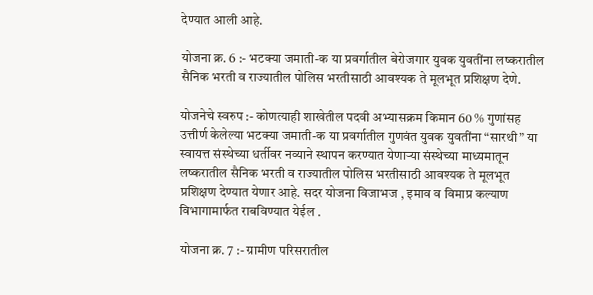देण्यात आली आहे.

योजना क्र. 6 :- भटक्या जमाती-क या प्रवर्गातील बेरोजगार युवक युवतींना लष्करातील सैनिक भरती व राज्यातील पोलिस भरतीसाठी आवश्यक ते मूलभूत प्रशिक्षण देणे.

योजनेचे स्वरुप :- कोणत्याही शाखेतील पदवी अभ्यासक्रम किमान 60 % गुणांसह उत्तीर्ण केलेल्या भटक्या जमाती-क या प्रवर्गातील गुणवंत युवक युवतींना “सारथी” या स्वायत्त संस्थेच्या धर्तीवर नव्याने स्थापन करण्यात येणाऱ्या संस्थेच्या माध्यमातून लष्करातील सैनिक भरती व राज्यातील पोलिस भरतीसाठी आवश्यक ते मूलभूत प्रशिक्षण देण्यात येणार आहे. सदर योजना विजाभज , इमाव व विमाप्र कल्याण विभागामार्फत राबविण्यात येईल .

योजना क्र. 7 :- ग्रामीण परिसरातील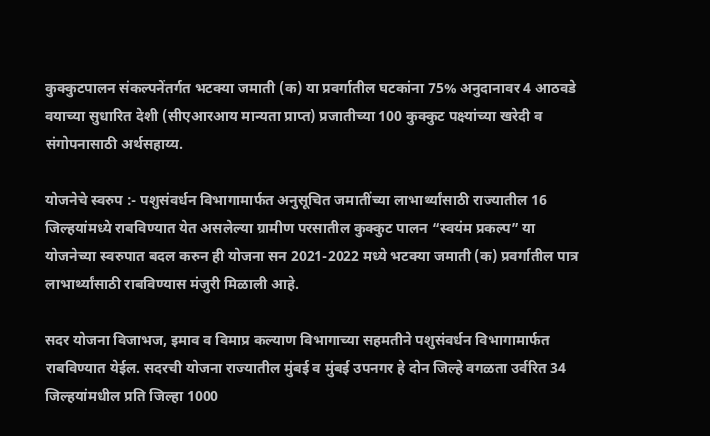कुक्कुटपालन संकल्पनेंतर्गत भटक्या जमाती (क) या प्रवर्गातील घटकांना 75% अनुदानावर 4 आठवडे वयाच्या सुधारित देशी (सीएआरआय मान्यता प्राप्त) प्रजातीच्या 100 कुक्कुट पक्ष्यांच्या खरेदी व संगोपनासाठी अर्थसहाय्य.

योजनेचे स्वरुप :- पशुसंवर्धन विभागामार्फत अनुसूचित जमातींच्या लाभार्थ्यांसाठी राज्यातील 16 जिल्हयांमध्ये राबविण्यात येत असलेल्या ग्रामीण परसातील कुक्कुट पालन “स्वयंम प्रकल्प” या योजनेच्या स्वरुपात बदल करुन ही योजना सन 2021-2022 मध्ये भटक्या जमाती (क) प्रवर्गातील पात्र लाभार्थ्यांसाठी राबविण्यास मंजुरी मिळाली आहे.

सदर योजना विजाभज, इमाव व विमाप्र कल्याण विभागाच्या सहमतीने पशुसंवर्धन विभागामार्फत राबविण्यात येईल. सदरची योजना राज्यातील मुंबई व मुंबई उपनगर हे दोन जिल्हे वगळता उर्वरित 34 जिल्हयांमधील प्रति जिल्हा 1000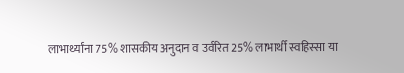लाभार्थ्यांना 75% शासकीय अनुदान व उर्वरित 25% लाभार्थी स्वहिस्सा या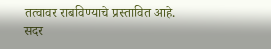तत्वावर राबविण्याचे प्रस्तावित आहे. सदर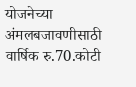योजनेच्या अंमलबजावणीसाठी वार्षिक रु.70.कोटी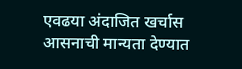एवढया अंदाजित खर्चास आसनाची मान्यता देण्यात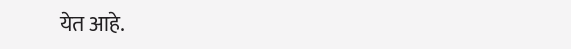येत आहे.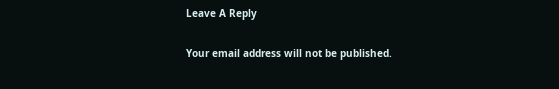Leave A Reply

Your email address will not be published.